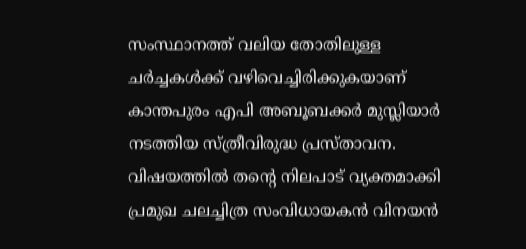സംസ്ഥാനത്ത് വലിയ തോതിലുള്ള ചർച്ചകൾക്ക് വഴിവെച്ചിരിക്കുകയാണ് കാന്തപുരം എപി അബൂബക്കർ മുസ്ലിയാർ നടത്തിയ സ്ത്രീവിരുദ്ധ പ്രസ്താവന. വിഷയത്തിൽ തന്റെ നിലപാട് വ്യക്തമാക്കി പ്രമുഖ ചലച്ചിത്ര സംവിധായകൻ വിനയൻ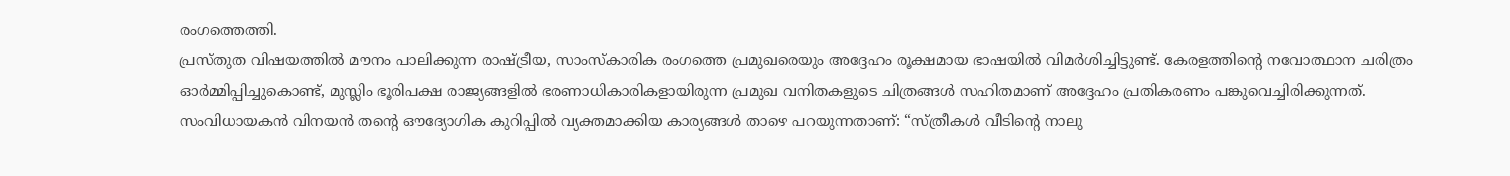രംഗത്തെത്തി.
പ്രസ്തുത വിഷയത്തിൽ മൗനം പാലിക്കുന്ന രാഷ്ട്രീയ, സാംസ്കാരിക രംഗത്തെ പ്രമുഖരെയും അദ്ദേഹം രൂക്ഷമായ ഭാഷയിൽ വിമർശിച്ചിട്ടുണ്ട്. കേരളത്തിന്റെ നവോത്ഥാന ചരിത്രം ഓർമ്മിപ്പിച്ചുകൊണ്ട്, മുസ്ലിം ഭൂരിപക്ഷ രാജ്യങ്ങളിൽ ഭരണാധികാരികളായിരുന്ന പ്രമുഖ വനിതകളുടെ ചിത്രങ്ങൾ സഹിതമാണ് അദ്ദേഹം പ്രതികരണം പങ്കുവെച്ചിരിക്കുന്നത്.
സംവിധായകൻ വിനയൻ തന്റെ ഔദ്യോഗിക കുറിപ്പിൽ വ്യക്തമാക്കിയ കാര്യങ്ങൾ താഴെ പറയുന്നതാണ്: “സ്ത്രീകൾ വീടിന്റെ നാലു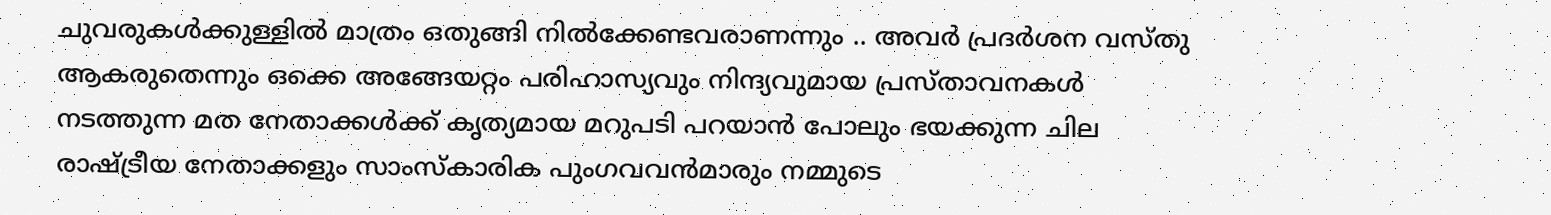ചുവരുകൾക്കുള്ളിൽ മാത്രം ഒതുങ്ങി നിൽക്കേണ്ടവരാണന്നും .. അവർ പ്രദർശന വസ്തു ആകരുതെന്നും ഒക്കെ അങ്ങേയറ്റം പരിഹാസ്യവും നിന്ദ്യവുമായ പ്രസ്താവനകൾ നടത്തുന്ന മത നേതാക്കൾക്ക് കൃത്യമായ മറുപടി പറയാൻ പോലും ഭയക്കുന്ന ചില രാഷ്ട്രീയ നേതാക്കളും സാംസ്കാരിക പുംഗവവൻമാരും നമ്മുടെ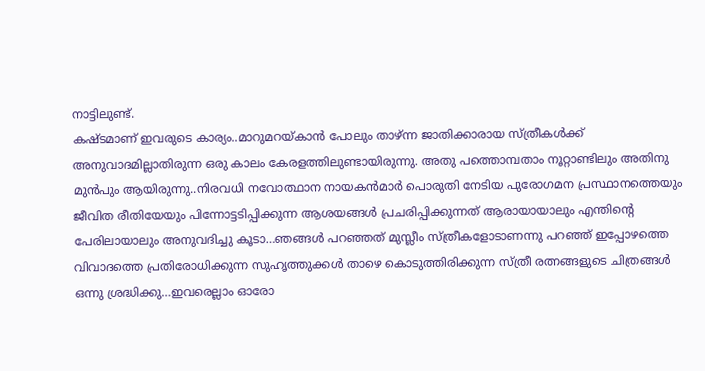നാട്ടിലുണ്ട്.
കഷ്ടമാണ് ഇവരുടെ കാര്യം..മാറുമറയ്കാൻ പോലും താഴ്ന്ന ജാതിക്കാരായ സ്ത്രീകൾക്ക് അനുവാദമില്ലാതിരുന്ന ഒരു കാലം കേരളത്തിലുണ്ടായിരുന്നു. അതു പത്തൊമ്പതാം നൂറ്റാണ്ടിലും അതിനു മുൻപും ആയിരുന്നു..നിരവധി നവോത്ഥാന നായകൻമാർ പൊരുതി നേടിയ പുരോഗമന പ്രസ്ഥാനത്തെയും ജീവിത രീതിയേയും പിന്നോട്ടടിപ്പിക്കുന്ന ആശയങ്ങൾ പ്രചരിപ്പിക്കുന്നത് ആരായായാലും എന്തിന്റെ പേരിലായാലും അനുവദിച്ചു കൂടാ…ഞങ്ങൾ പറഞ്ഞത് മുസ്ലീം സ്ത്രീകളോടാണന്നു പറഞ്ഞ് ഇപ്പോഴത്തെ വിവാദത്തെ പ്രതിരോധിക്കുന്ന സുഹൃത്തുക്കൾ താഴെ കൊടുത്തിരിക്കുന്ന സ്ത്രീ രത്നങ്ങളുടെ ചിത്രങ്ങൾ ഒന്നു ശ്രദ്ധിക്കു…ഇവരെല്ലാം ഓരോ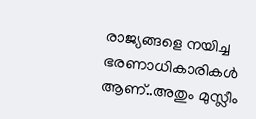രാജ്യങ്ങളെ നയിച്ച ഭരണാധികാരികൾ ആണ്..അതും മുസ്ലീം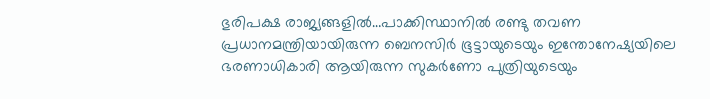ഭുരിപക്ഷ രാജ്യങ്ങളിൽ…പാക്കിസ്ഥാനിൽ രണ്ടു തവണ പ്രധാനമന്ത്രിയായിരുന്ന ബെനസിർ ഭൂട്ടായുടെയും ഇന്തോനേഷ്യയിലെ ഭരണാധികാരി ആയിരുന്ന സുകർണോ പുത്രിയുടെയും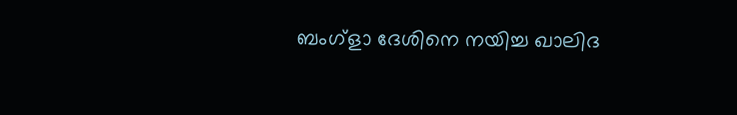ബംഗ്ളാ ദേശിനെ നയിച്ച ഖാലിദ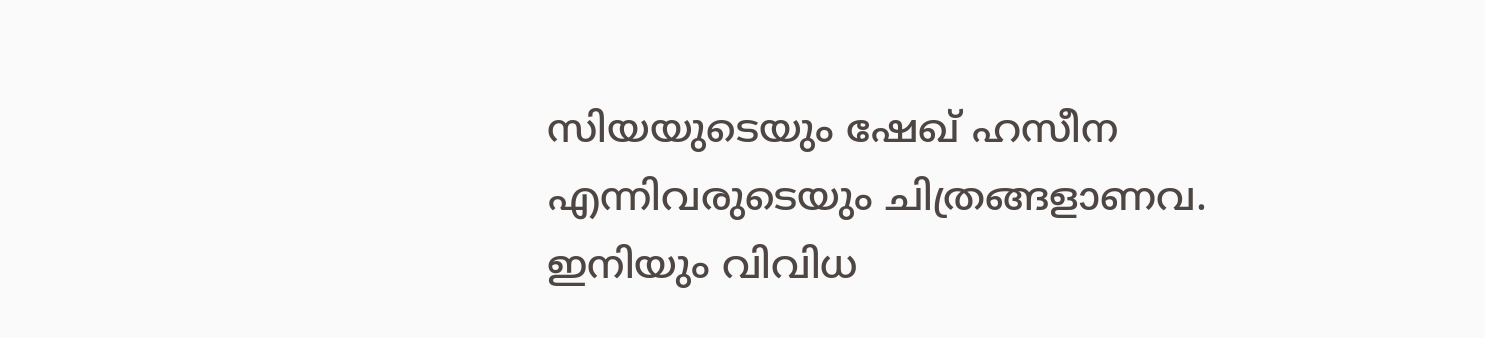സിയയുടെയും ഷേഖ് ഹസീന എന്നിവരുടെയും ചിത്രങ്ങളാണവ.
ഇനിയും വിവിധ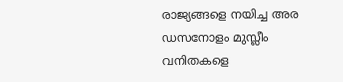രാജ്യങ്ങളെ നയിച്ച അര ഡസനോളം മുസ്ലീം വനിതകളെ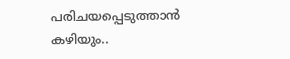പരിചയപ്പെടുത്താൻ കഴിയും..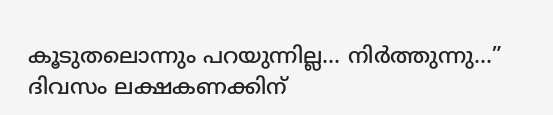കൂടുതലൊന്നും പറയുന്നില്ല… നിർത്തുന്നു…”
ദിവസം ലക്ഷകണക്കിന്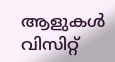ആളുകൾ വിസിറ്റ്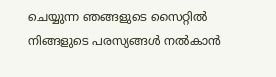ചെയ്യുന്ന ഞങ്ങളുടെ സൈറ്റിൽ നിങ്ങളുടെ പരസ്യങ്ങൾ നൽകാൻ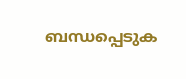ബന്ധപ്പെടുക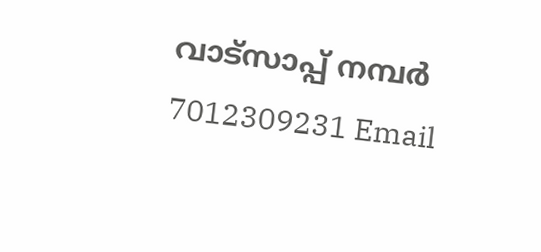വാട്സാപ്പ് നമ്പർ 7012309231 Email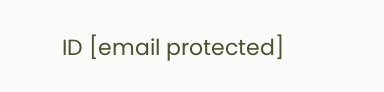ID [email protected]